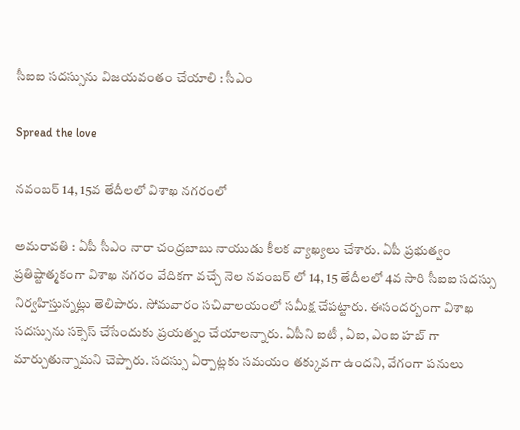సీఐఐ స‌ద‌స్సును విజ‌య‌వంతం చేయాలి : సీఎం

Spread the love

న‌వంబ‌ర్ 14, 15వ తేదీల‌లో విశాఖ న‌గ‌రంలో

అమ‌రావ‌తి : ఏపీ సీఎం నారా చంద్ర‌బాబు నాయుడు కీల‌క వ్యాఖ్య‌లు చేశారు. ఏపీ ప్ర‌భుత్వం ప్ర‌తిష్టాత్మ‌కంగా విశాఖ న‌గ‌రం వేదిక‌గా వ‌చ్చే నెల న‌వంబ‌ర్ లో 14, 15 తేదీల‌లో 4వ సారి సీఐఐ స‌ద‌స్సు నిర్వ‌హిస్తున్న‌ట్లు తెలిపారు. సోమ‌వారం సచివాల‌యంలో స‌మీక్ష చేప‌ట్టారు. ఈసంద‌ర్బంగా విశాఖ స‌దస్సును స‌క్సెస్ చేసేందుకు ప్ర‌య‌త్నం చేయాల‌న్నారు. ఏపీని ఐటీ , ఏఐ, ఎంఐ హబ్ గా మార్చుతున్నామ‌ని చెప్పారు. సదస్సు ఏర్పాట్లకు సమయం తక్కువగా ఉంద‌ని, వేగంగా ప‌నులు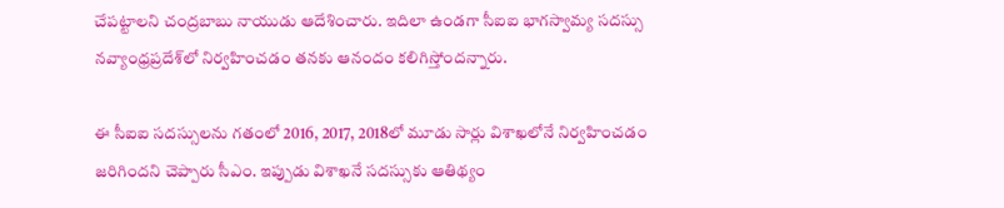చేప‌ట్టాల‌ని చంద్రబాబు నాయుడు ఆదేశించారు. ఇదిలా ఉండ‌గా సీఐఐ భాగస్వామ్య సదస్సు నవ్యాంధ్రప్రదేశ్‌లో నిర్వహించడం త‌న‌కు ఆనందం క‌లిగిస్తోంద‌న్నారు.

ఈ సీఐఐ స‌ద‌స్సుల‌ను గ‌తంలో 2016, 2017, 2018లో మూడు సార్లు విశాఖలోనే నిర్వ‌హించ‌డం జ‌రిగింద‌ని చెప్పారు సీఎం. ఇప్పుడు విశాఖనే సదస్సుకు ఆతిథ్యం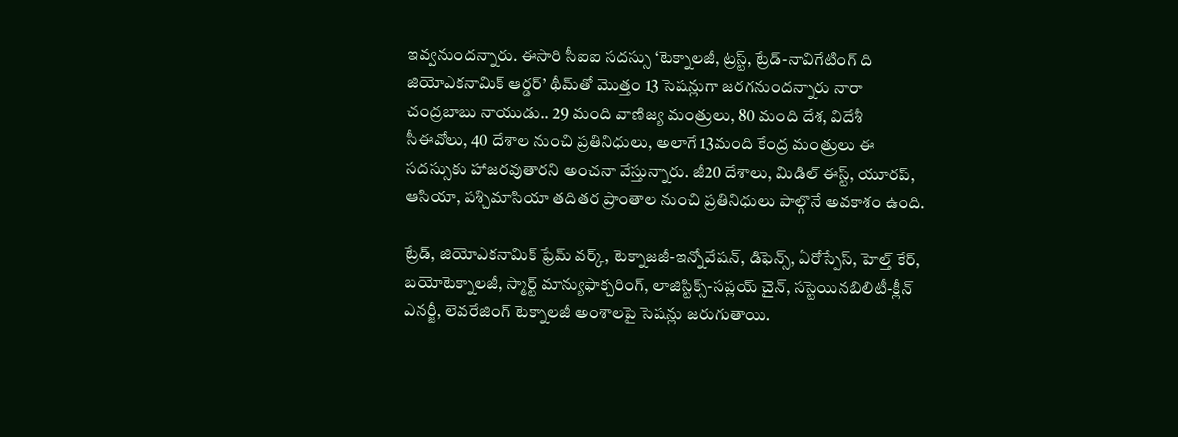ఇవ్వనుందన్నారు. ఈసారి సీఐఐ సదస్సు ‘టెక్నాలజీ, ట్రస్ట్, ట్రేడ్-నావిగేటింగ్ ది జియోఎకనామిక్ ఆర్డర్’ థీమ్‌తో మొత్తం 13 సెషన్లుగా జరగనుందన్నారు నారా చంద్ర‌బాబు నాయుడు.. 29 మంది వాణిజ్య మంత్రులు, 80 మంది దేశ, విదేశీ సీఈవోలు, 40 దేశాల నుంచి ప్రతినిధులు, అలాగే 13మంది కేంద్ర మంత్రులు ఈ సదస్సుకు హాజరవుతారని అంచనా వేస్తున్నారు. జీ20 దేశాలు, మిడిల్ ఈస్ట్, యూరప్, ఆసియా, పశ్చిమాసియా తదితర ప్రాంతాల నుంచి ప్రతినిధులు పాల్గొనే అవకాశం ఉంది.

ట్రేడ్, జియోఎకనామిక్ ఫ్రేమ్ వర్క్, టెక్నాజజీ-ఇన్నోవేషన్, డిఫెన్స్, ఏరోస్పేస్, హెల్త్ కేర్, బయోటెక్నాలజీ, స్మార్ట్ మాన్యుఫాక్చరింగ్, లాజిస్టిక్స్-సప్లయ్ చైన్, సస్టెయినబిలిటీ-క్లీన్ ఎనర్జీ, లెవరేజింగ్ టెక్నాలజీ అంశాలపై సెషన్లు జరుగుతాయి.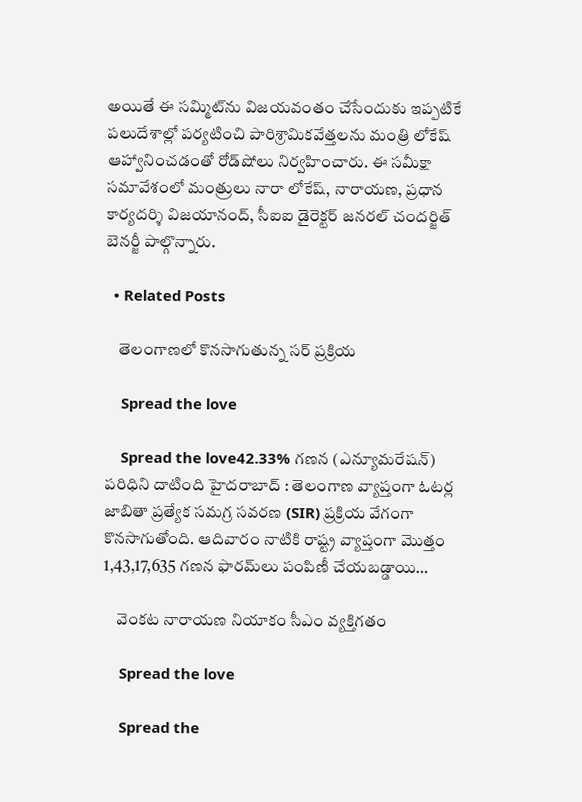అయితే ఈ సమ్మిట్‌ను విజయవంతం చేసేందుకు ఇప్పటికే పలుదేశాల్లో పర్యటించి పారిశ్రామికవేత్తలను మంత్రి లోకేష్ ఆహ్వానించడంతో రోడ్‌షోలు నిర్వహించారు. ఈ సమీక్షా సమావేశంలో మంత్రులు నారా లోకేష్, నారాయణ, ప్రధాన కార్యదర్శి విజయానంద్, సీఐఐ డైరెక్టర్ జనరల్ చందర్జిత్ బెనర్జీ పాల్గొన్నారు.

  • Related Posts

    తెలంగాణ‌లో కొన‌సాగుతున్న స‌ర్ ప్ర‌క్రియ

    Spread the love

    Spread the love42.33% గణన (ఎన్యూమరేషన్) పరిధిని దాటింది హైదరాబాద్ : తెలంగాణ వ్యాప్తంగా ఓటర్ల జాబితా ప్రత్యేక సమగ్ర సవరణ (SIR) ప్రక్రియ వేగంగా కొనసాగుతోంది. ఆదివారం నాటికి రాష్ట్ర వ్యాప్తంగా మొత్తం 1,43,17,635 గణన ఫారమ్‌లు పంపిణీ చేయబడ్డాయి…

    వెంక‌ట నారాయ‌ణ నియాకం సీఎం వ్య‌క్తిగ‌తం

    Spread the love

    Spread the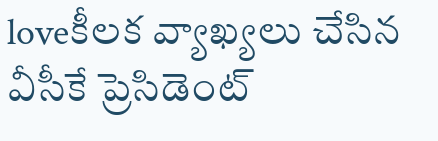loveకీల‌క వ్యాఖ్య‌లు చేసిన వీసీకే ప్రెసిడెంట్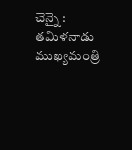చెన్నై : త‌మిళ‌నాడు ముఖ్య‌మంత్రి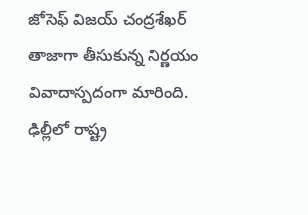జోసెఫ్ విజ‌య్ చంద్ర‌శేఖ‌ర్ తాజాగా తీసుకున్న నిర్ణ‌యం వివాదాస్ప‌దంగా మారింది. ఢిల్లీలో రాష్ట్ర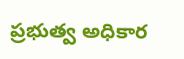ప్ర‌భుత్వ అధికార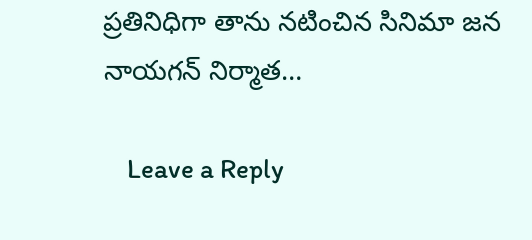ప్ర‌తినిధిగా తాను న‌టించిన సినిమా జ‌న నాయ‌గ‌న్ నిర్మాత…

    Leave a Reply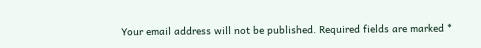Your email address will not be published. Required fields are marked *